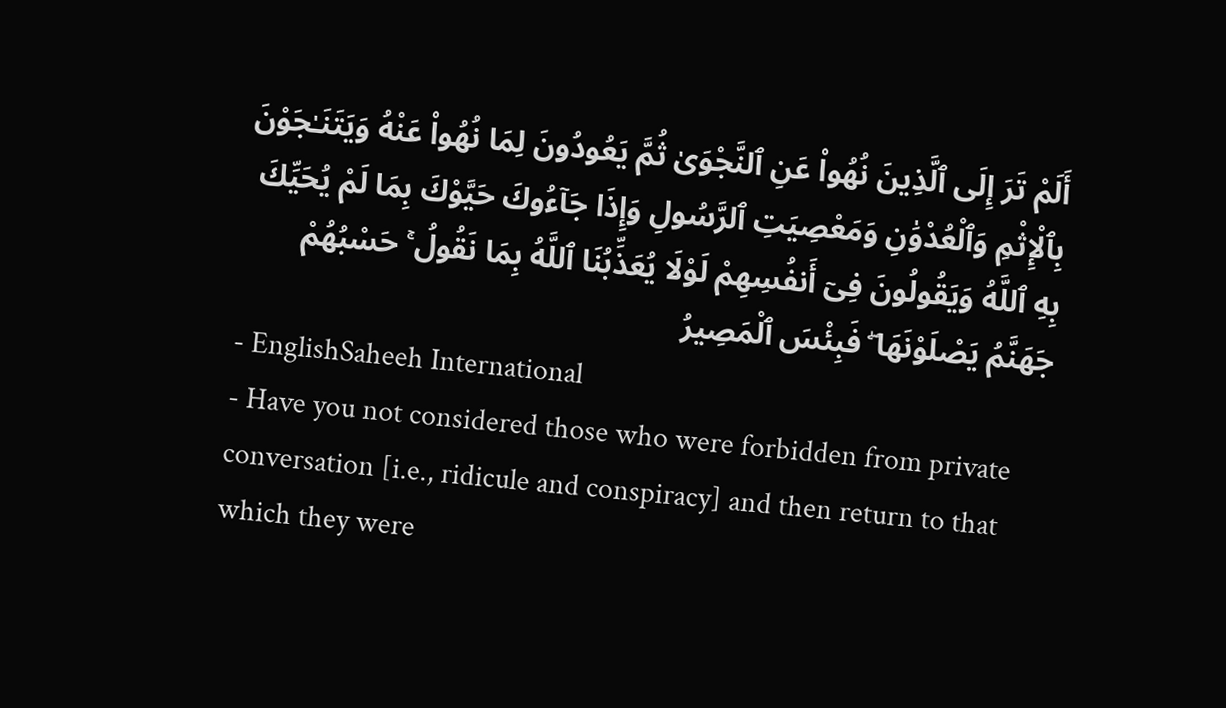أَلَمْ تَرَ إِلَى ٱلَّذِينَ نُهُوا۟ عَنِ ٱلنَّجْوَىٰ ثُمَّ يَعُودُونَ لِمَا نُهُوا۟ عَنْهُ وَيَتَنَـٰجَوْنَ بِٱلْإِثْمِ وَٱلْعُدْوَٰنِ وَمَعْصِيَتِ ٱلرَّسُولِ وَإِذَا جَآءُوكَ حَيَّوْكَ بِمَا لَمْ يُحَيِّكَ بِهِ ٱللَّهُ وَيَقُولُونَ فِىٓ أَنفُسِهِمْ لَوْلَا يُعَذِّبُنَا ٱللَّهُ بِمَا نَقُولُ ۚ حَسْبُهُمْ جَهَنَّمُ يَصْلَوْنَهَا ۖ فَبِئْسَ ٱلْمَصِيرُ
- EnglishSaheeh International
- Have you not considered those who were forbidden from private conversation [i.e., ridicule and conspiracy] and then return to that which they were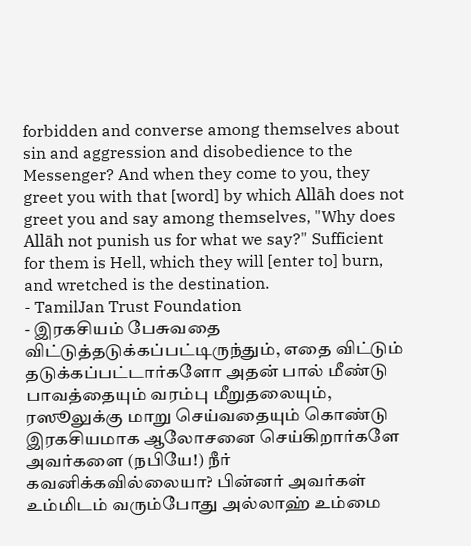forbidden and converse among themselves about sin and aggression and disobedience to the Messenger? And when they come to you, they greet you with that [word] by which Allāh does not greet you and say among themselves, "Why does Allāh not punish us for what we say?" Sufficient for them is Hell, which they will [enter to] burn, and wretched is the destination.
- TamilJan Trust Foundation
- இரகசியம் பேசுவதை விட்டுத்தடுக்கப்பட்டிருந்தும், எதை விட்டும் தடுக்கப்பட்டார்களோ அதன் பால் மீண்டு பாவத்தையும் வரம்பு மீறுதலையும், ரஸூலுக்கு மாறு செய்வதையும் கொண்டு இரகசியமாக ஆலோசனை செய்கிறார்களே அவர்களை (நபியே!) நீர் கவனிக்கவில்லையா? பின்னர் அவர்கள் உம்மிடம் வரும்போது அல்லாஹ் உம்மை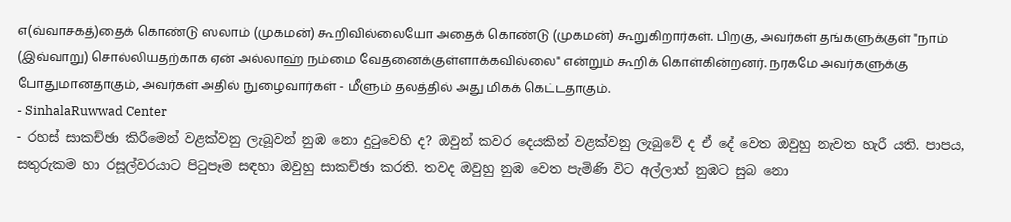எ(வ்வாசகத்)தைக் கொண்டு ஸலாம் (முகமன்) கூறிவில்லையோ அதைக் கொண்டு (முகமன்) கூறுகிறார்கள். பிறகு, அவர்கள் தங்களுக்குள் "நாம் (இவ்வாறு) சொல்லியதற்காக ஏன் அல்லாஹ் நம்மை வேதனைக்குள்ளாக்கவில்லை" என்றும் கூறிக் கொள்கின்றனர். நரகமே அவர்களுக்கு போதுமானதாகும், அவர்கள் அதில் நுழைவார்கள் - மீளும் தலத்தில் அது மிகக் கெட்டதாகும்.
- SinhalaRuwwad Center
- රහස් සාකච්ඡා කිරීමෙන් වළක්වනු ලැබූවන් නුඹ නො දුටුවෙහි ද? ඔවුන් කවර දෙයකින් වළක්වනු ලැබුවේ ද ඒ දේ වෙත ඔවුහු නැවත හැරී යති. පාපය, සතුරුකම හා රසූල්වරයාට පිටුපෑම සඳහා ඔවුහු සාකච්ඡා කරති. තවද ඔවුහු නුඹ වෙත පැමිණි විට අල්ලාහ් නුඹට සුබ නො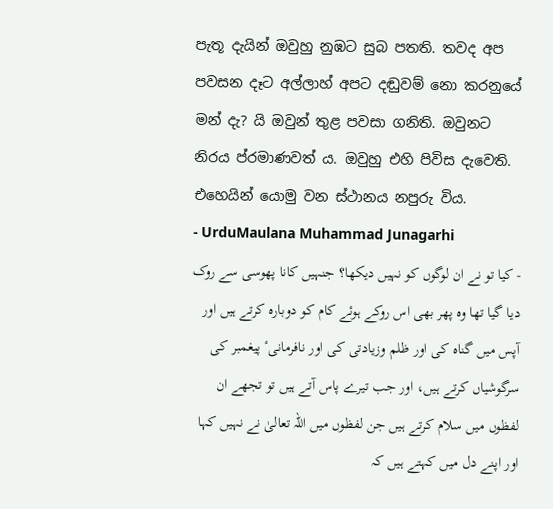පැතූ දැයින් ඔවුහු නුඹට සුබ පතති. තවද අප පවසන දෑට අල්ලාහ් අපට දඬුවම් නො කරනුයේ මන් දැ? යි ඔවුන් තුළ පවසා ගනිති. ඔවුනට නිරය ප්රමාණවත් ය. ඔවුහු එහි පිවිස දැවෙති. එහෙයින් යොමු වන ස්ථානය නපුරු විය.
- UrduMaulana Muhammad Junagarhi
- کیا تو نے ان لوگوں کو نہیں دیکھا؟ جنہیں کانا پھوسی سے روک دیا گیا تھا وه پھر بھی اس روکے ہوئے کام کو دوباره کرتے ہیں اور آپس میں گناه کی اور ظلم وزیادتی کی اور نافرمانیٴ پیغمبر کی سرگوشیاں کرتے ہیں، اور جب تیرے پاس آتے ہیں تو تجھے ان لفظوں میں سلام کرتے ہیں جن لفظوں میں اللہ تعالیٰ نے نہیں کہا اور اپنے دل میں کہتے ہیں کہ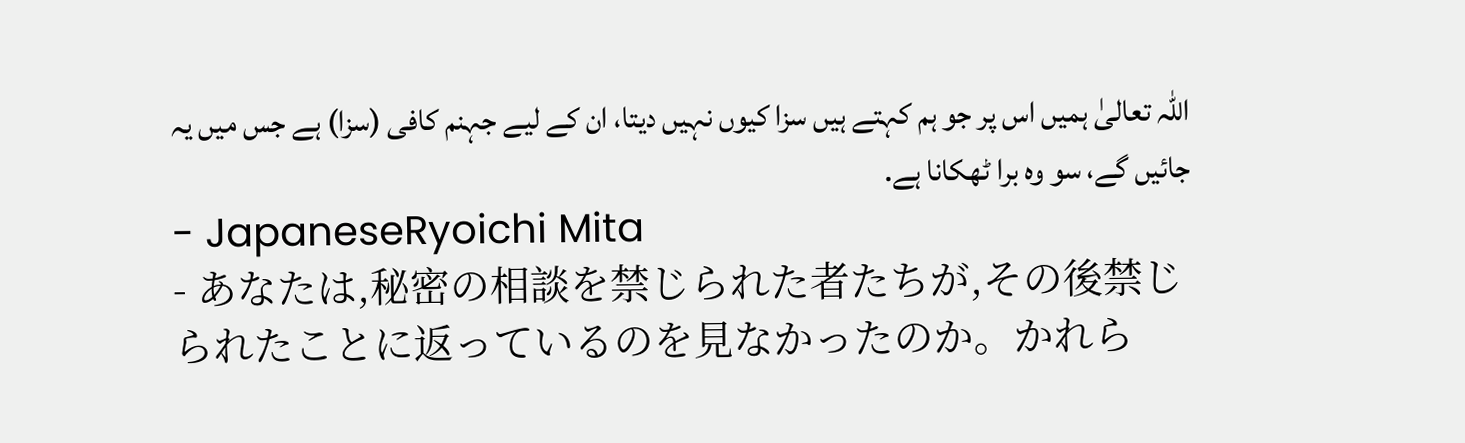اللہ تعالیٰ ہمیں اس پر جو ہم کہتے ہیں سزا کیوں نہیں دیتا، ان کے لیے جہنم کافی (سزا) ہے جس میں یہ جائیں گے، سو وه برا ٹھکانا ہے.
- JapaneseRyoichi Mita
- あなたは,秘密の相談を禁じられた者たちが,その後禁じられたことに返っているのを見なかったのか。かれら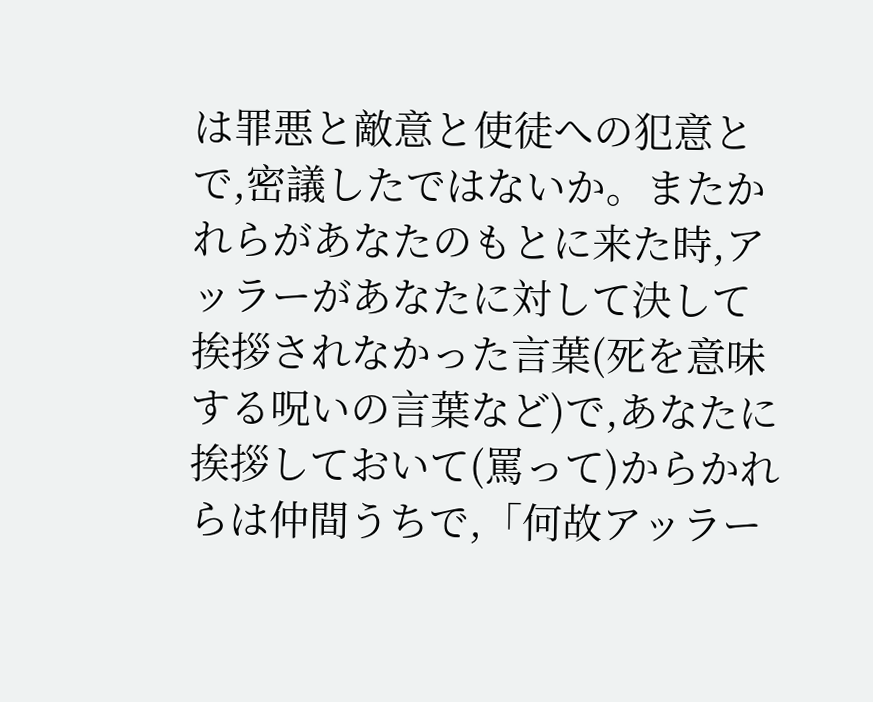は罪悪と敵意と使徒への犯意とで,密議したではないか。またかれらがあなたのもとに来た時,アッラーがあなたに対して決して挨拶されなかった言葉(死を意味する呪いの言葉など)で,あなたに挨拶しておいて(罵って)からかれらは仲間うちで,「何故アッラー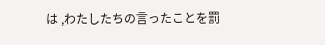は ,わたしたちの言ったことを罰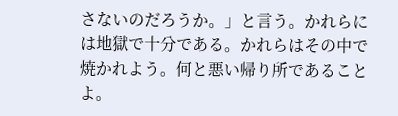さないのだろうか。」と言う。かれらには地獄で十分である。かれらはその中で焼かれよう。何と悪い帰り所であることよ。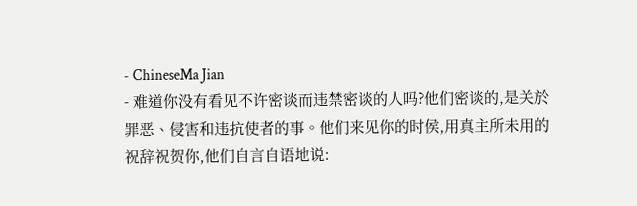- ChineseMa Jian
- 难道你没有看见不许密谈而违禁密谈的人吗?他们密谈的,是关於罪恶、侵害和违抗使者的事。他们来见你的时侯,用真主所未用的祝辞祝贺你,他们自言自语地说: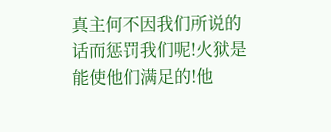真主何不因我们所说的话而惩罚我们呢!火狱是能使他们满足的!他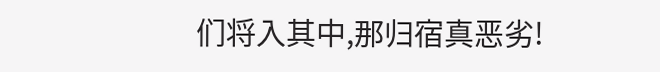们将入其中,那归宿真恶劣!